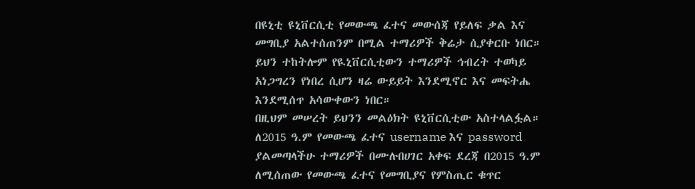በዩኒቲ ዩኒቨርሲቲ የመውጫ ፈተና መውሰጃ የይለፍ ቃል እና መግቢያ አልተሰጠንም በሚል ተማሪዎች ቅሬታ ሲያቀርቡ ነበር። ይህን ተከትሎም የዪኒቨርሲቲውን ተማሪዎች ኅብረት ተወካይ አነጋግረን የነበረ ሲሆን ዛሬ ውይይት እንደሚኖር እና መፍትሔ እንደሚሰጥ አሳውቀውን ነበር።
በዚህም መሠረት ይህንን መልዕክት ዩኒቨርሲቲው አስተላልፏል።
ለ2015 ዓ.ም የመውጫ ፈተና username እና password ያልመጣላችሁ ተማሪዎች በሙሉበሀገር አቀፍ ደረጃ በ2015 ዓ.ም ለሚሰጠው የመውጫ ፈተና የመግቢያና የምስጢር ቁጥር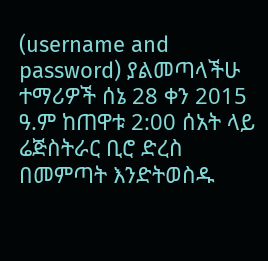(username and password) ያልመጣላችሁ ተማሪዎች ሰኔ 28 ቀን 2015 ዓ.ም ከጠዋቱ 2:00 ሰአት ላይ ሬጅስትራር ቢሮ ድረስ በመምጣት እንድትወስዱ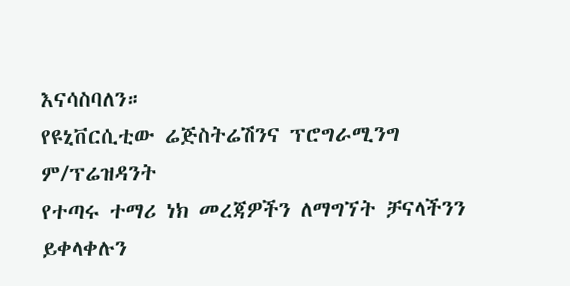እናሳስባለን።
የዩኒቨርሲቲው ሬጅስትሬሽንና ፕሮግራሚንግ ም/ፕሬዝዳንት
የተጣሩ ተማሪ ነክ መረጃዎችን ለማግኘት ቻናላችንን ይቀላቀሉን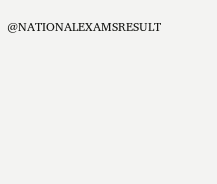@NATIONALEXAMSRESULT